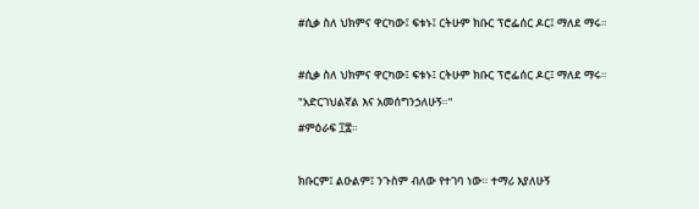#ሲቃ ስለ ህክምና ዋርካው፤ ፍቱኑ፤ ርትሁም ክቡር ፕሮፌሰር ዶር፤ ማለደ ማሩ።



#ሲቃ ስለ ህክምና ዋርካው፤ ፍቱኑ፤ ርትሁም ክቡር ፕሮፌሰር ዶር፤ ማለደ ማሩ።

"አድርገህልኛል እና አመሰግንኃለሁኝ።"

#ምዕራፍ ፲፰።



ክቡርም፤ ልዑልም፤ ንጉስም ብለው የተገባ ነው። ተማሪ እያለሁኝ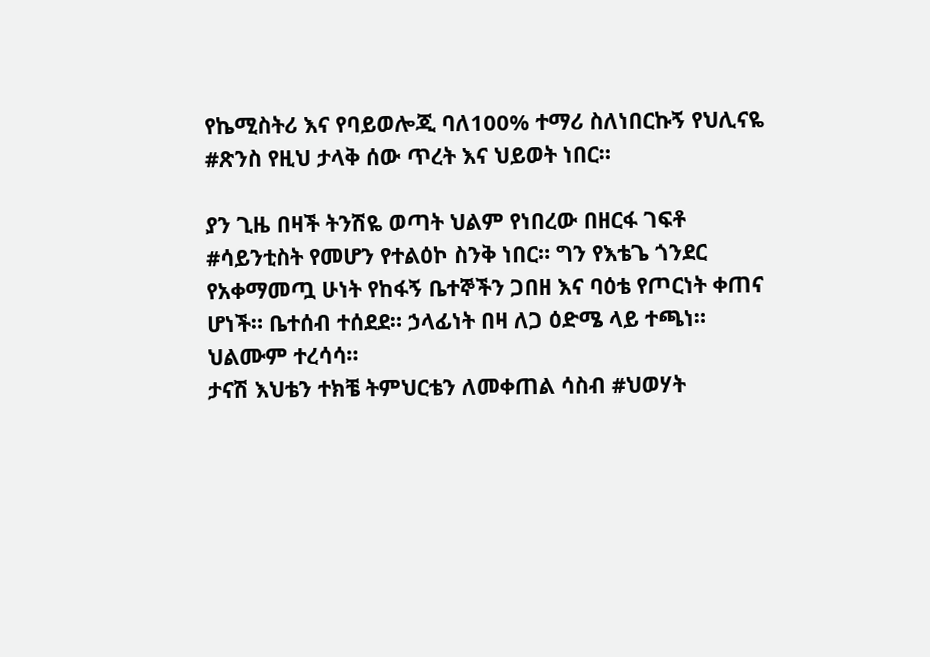የኬሚስትሪ እና የባይወሎጂ ባለ100% ተማሪ ስለነበርኩኝ የህሊናዬ #ጽንስ የዚህ ታላቅ ሰው ጥረት እና ህይወት ነበር።

ያን ጊዜ በዛች ትንሽዬ ወጣት ህልም የነበረው በዘርፋ ገፍቶ #ሳይንቲስት የመሆን የተልዕኮ ስንቅ ነበር። ግን የእቴጌ ጎንደር የአቀማመጧ ሁነት የከፋኝ ቤተኞችን ጋበዘ እና ባዕቴ የጦርነት ቀጠና ሆነች። ቤተሰብ ተሰደደ። ኃላፊነት በዛ ለጋ ዕድሜ ላይ ተጫነ። ህልሙም ተረሳሳ።
ታናሽ እህቴን ተክቼ ትምህርቴን ለመቀጠል ሳስብ #ህወሃት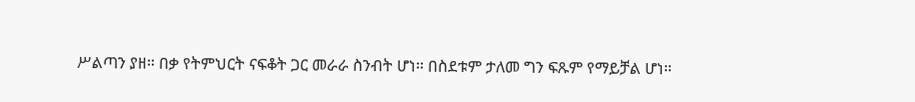ሥልጣን ያዘ። በቃ የትምህርት ናፍቆት ጋር መራራ ስንብት ሆነ። በስደቱም ታለመ ግን ፍጹም የማይቻል ሆነ።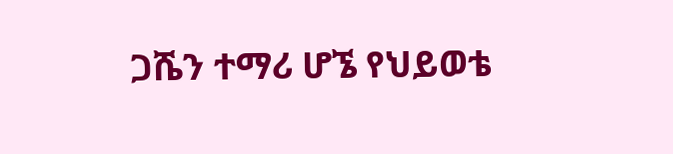ጋሼን ተማሪ ሆኜ የህይወቴ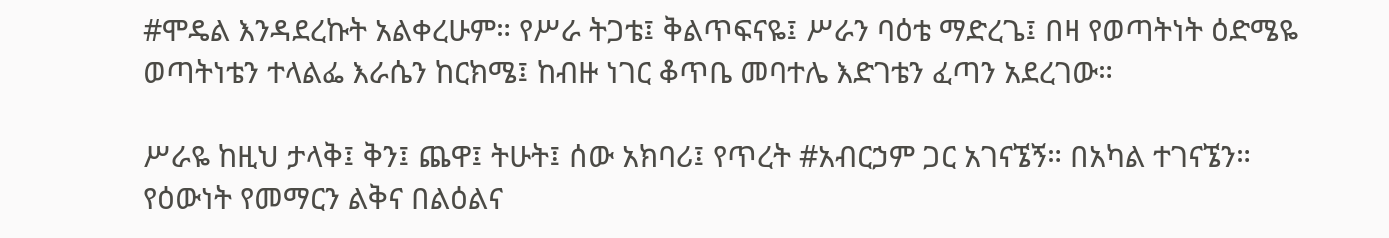#ሞዴል እንዳደረኩት አልቀረሁም። የሥራ ትጋቴ፤ ቅልጥፍናዬ፤ ሥራን ባዕቴ ማድረጌ፤ በዛ የወጣትነት ዕድሜዬ ወጣትነቴን ተላልፌ እራሴን ከርክሜ፤ ከብዙ ነገር ቆጥቤ መባተሌ እድገቴን ፈጣን አደረገው።

ሥራዬ ከዚህ ታላቅ፤ ቅን፤ ጨዋ፤ ትሁት፤ ሰው አክባሪ፤ የጥረት #አብርኃም ጋር አገናኜኝ። በአካል ተገናኜን። የዕውነት የመማርን ልቅና በልዕልና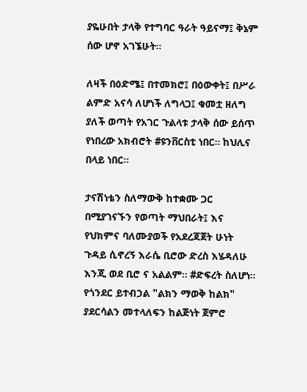ያዬሁበት ታላቅ የተግባር ዓራት ዓይናማ፤ ቅኔም ሰው ሆኖ አገኜሁት።

ለዛች በዕድሜ፤ በተመክሮ፤ በዕውቀት፤ በሥራ ልምድ አናሳ ለሆነች ለግላጋ፤ ቁመቷ ዘለግ ያለች ወጣት የአገር ጉልላቱ ታላቅ ሰው ይሰጥ የነበረው አክብሮት #ዩንቨርስቲ ነበር። ከህሊና በላይ ነበር።

ታናሽነቴን ስለማውቅ ከተቋሙ ጋር በሚያገናኙን የወጣት ማህበራት፤ እና የህክምና ባለሙያወች የአደረጃጀት ሁነት ጉዳይ ሲኖረኝ እራሴ ቢሮው ድረስ እሄዳለሁ እንጂ ወደ ቢሮ ና አልልም። #ድፍረት ስለሆነ። የጎንደር ይተብኃል "ልክን ማወቅ ከልክ" ያደርሳልን መተላለፍን ከልጅነት ጀምሮ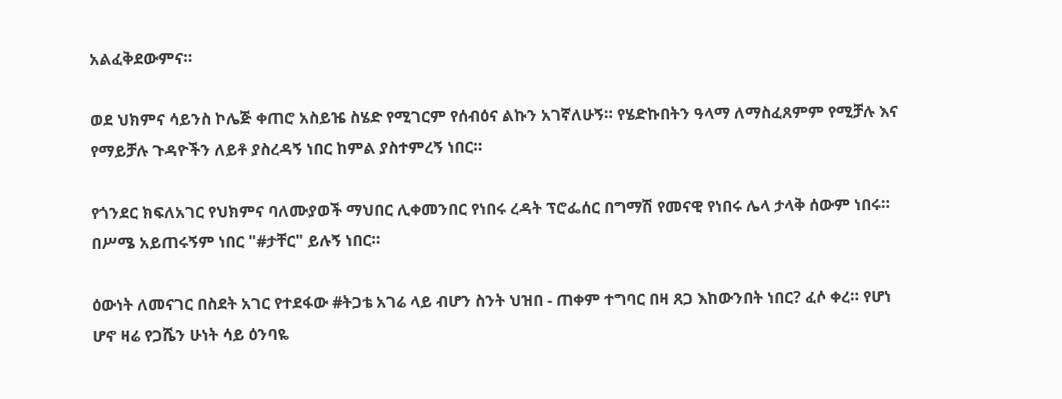አልፈቅደውምና።

ወደ ህክምና ሳይንስ ኮሌጅ ቀጠሮ አስይዤ ስሄድ የሚገርም የሰብዕና ልኩን አገኛለሁኝ። የሄድኩበትን ዓላማ ለማስፈጸምም የሚቻሉ እና የማይቻሉ ጉዳዮችን ለይቶ ያስረዳኝ ነበር ከምል ያስተምረኝ ነበር።

የጎንደር ክፍለአገር የህክምና ባለሙያወች ማህበር ሊቀመንበር የነበሩ ረዳት ፕሮፌሰር በግማሽ የመናዊ የነበሩ ሌላ ታላቅ ሰውም ነበሩ። በሥሜ አይጠሩኝም ነበር "#ታቸር" ይሉኝ ነበር።

ዕውነት ለመናገር በስደት አገር የተደፋው #ትጋቴ አገሬ ላይ ብሆን ስንት ህዝበ - ጠቀም ተግባር በዛ ጸጋ እከውንበት ነበር? ፈሶ ቀረ። የሆነ ሆኖ ዛሬ የጋሼን ሁነት ሳይ ዕንባዬ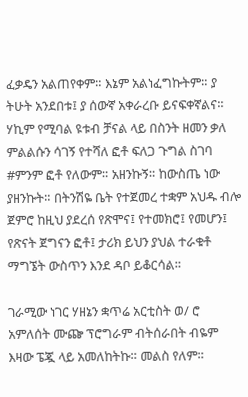ፈቃዴን አልጠየቀም። እኔም አልነፈግኩትም። ያ ትሁት አንደበቱ፤ ያ ሰውኛ አቀራረቡ ይናፍቀኛልና።
ሃኪም የሚባል ዩቱብ ቻናል ላይ በስንት ዘመን ቃለ ምልልሱን ሳገኝ የተሻለ ፎቶ ፍለጋ ጉግል ስገባ #ምንም ፎቶ የለውም። አዘንኩኝ። ከውስጤ ነው ያዘንኩት። በትንሽዬ ቤት የተጀመረ ተቋም አህዱ ብሎ ጀምሮ ከዚህ ያደረሰ የጽሞና፤ የተመክሮ፤ የመሆን፤ የጽናት ጀግናን ፎቶ፤ ታሪክ ይህን ያህል ተራቁቶ ማግኜት ውስጥን እንደ ዳቦ ይቆርሳል።

ገራሚው ነገር ሃዘኔን ቋጥሬ አርቲስት ወ/ ሮ አምለሰት ሙጬ ፕሮግራም ብትሰራበት ብዬም እዛው ፔጇ ላይ አመለከትኩ። መልስ የለም።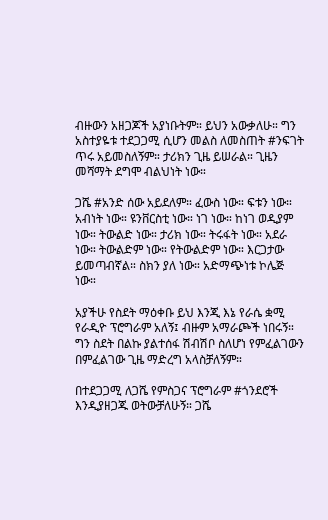ብዙውን አዘጋጆች አያነቡትም። ይህን አውቃለሁ። ግን አስተያዬቱ ተደጋጋሚ ሲሆን መልስ ለመስጠት #ንፍገት ጥሩ አይመስለኝም። ታሪክን ጊዜ ይሠራል። ጊዜን መሻማት ደግሞ ብልህነት ነው።

ጋሼ #አንድ ሰው አይደለም። ፈውስ ነው። ፍቱን ነው። አብነት ነው። ዩንቨርስቲ ነው። ነገ ነው። ከነገ ወዲያም ነው። ትውልድ ነው። ታሪክ ነው። ትሩፋት ነው። አደራ ነው። ትውልድም ነው። የትውልድም ነው። እርጋታው ይመጣብኛል። ስክን ያለ ነው። አድማጭነቱ ኮሌጅ ነው።

አያችሁ የስደት ማዕቀቡ ይህ እንጂ እኔ የራሴ ቋሚ የራዲዮ ፕሮግራም አለኝ፤ ብዙም አማራጮች ነበሩኝ። ግን ስደት በልኩ ያልተሰፋ ሽብሽቦ ስለሆነ የምፈልገውን በምፈልገው ጊዜ ማድረግ አላስቻለኝም።

በተደጋጋሚ ለጋሼ የምስጋና ፕሮግራም #ጎንደሮች እንዲያዘጋጁ ወትውቻለሁኝ። ጋሼ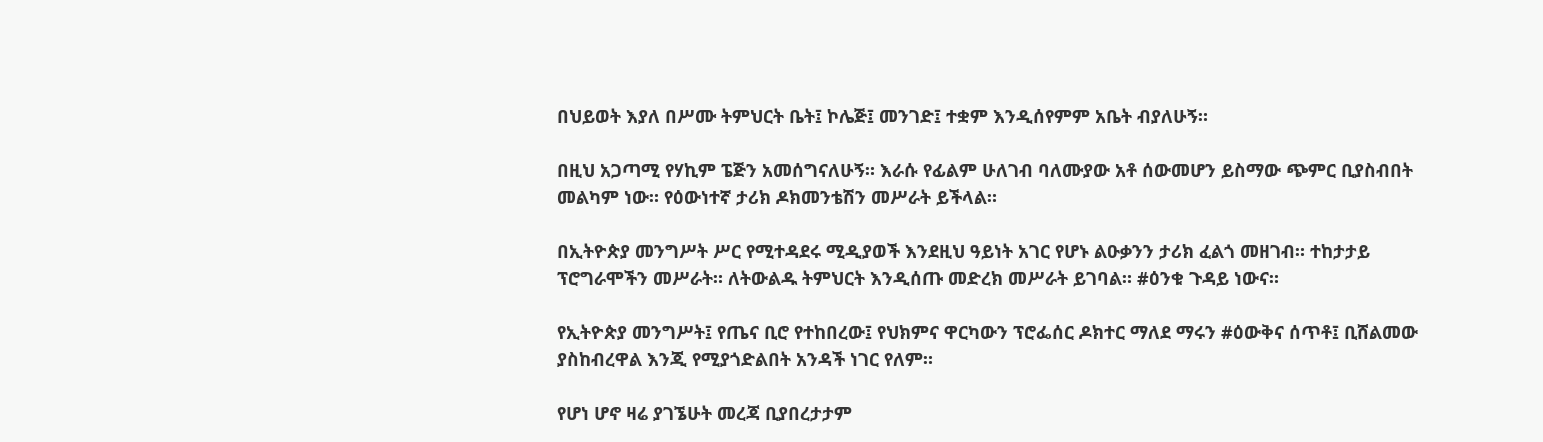በህይወት እያለ በሥሙ ትምህርት ቤት፤ ኮሌጅ፤ መንገድ፤ ተቋም እንዲሰየምም አቤት ብያለሁኝ።

በዚህ አጋጣሚ የሃኪም ፔጅን አመሰግናለሁኝ። እራሱ የፊልም ሁለገብ ባለሙያው አቶ ሰውመሆን ይስማው ጭምር ቢያስብበት መልካም ነው። የዕውነተኛ ታሪክ ዶክመንቴሽን መሥራት ይችላል።

በኢትዮጵያ መንግሥት ሥር የሚተዳደሩ ሚዲያወች እንደዚህ ዓይነት አገር የሆኑ ልዑቃንን ታሪክ ፈልጎ መዘገብ። ተከታታይ ፕሮግራሞችን መሥራት። ለትውልዱ ትምህርት እንዲሰጡ መድረክ መሥራት ይገባል። #ዕንቁ ጉዳይ ነውና።

የኢትዮጵያ መንግሥት፤ የጤና ቢሮ የተከበረው፤ የህክምና ዋርካውን ፕሮፌሰር ዶክተር ማለደ ማሩን #ዕውቅና ሰጥቶ፤ ቢሸልመው ያስከብረዋል እንጂ የሚያጎድልበት አንዳች ነገር የለም።

የሆነ ሆኖ ዛሬ ያገኜሁት መረጃ ቢያበረታታም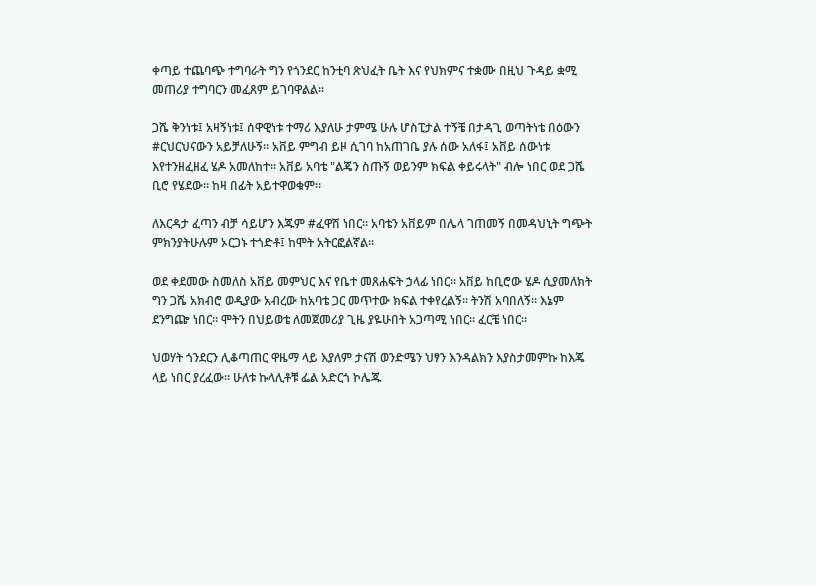ቀጣይ ተጨባጭ ተግባራት ግን የጎንደር ከንቲባ ጽህፈት ቤት እና የህክምና ተቋሙ በዚህ ጉዳይ ቋሚ መጠሪያ ተግባርን መፈጸም ይገባዋልል።

ጋሼ ቅንነቱ፤ አዛኝነቱ፤ ሰዋዊነቱ ተማሪ እያለሁ ታምሜ ሁሉ ሆስፒታል ተኝቼ በታዳጊ ወጣትነቴ በዕውን #ርህርህናውን አይቻለሁኝ። አቨይ ምግብ ይዞ ሲገባ ከአጠገቤ ያሉ ሰው አለፋ፤ አቨይ ሰውነቱ እየተንዘፈዘፈ ሄዶ አመለከተ። አቨይ አባቴ "ልጄን ስጡኝ ወይንም ክፍል ቀይሩላት" ብሎ ነበር ወደ ጋሼ ቢሮ የሄደው። ከዛ በፊት አይተዋወቁም።

ለእርዳታ ፈጣን ብቻ ሳይሆን እጁም #ፈዋሽ ነበር። አባቴን አቨይም በሌላ ገጠመኝ በመዳህኒት ግጭት ምክንያትሁሉም ኦርጋኑ ተጎድቶ፤ ከሞት አትርፎልኛል።

ወደ ቀደመው ስመለስ አቨይ መምህር እና የቤተ መጸሐፍት ኃላፊ ነበር። አቨይ ከቢሮው ሄዶ ሲያመለክት ግን ጋሼ አክብሮ ወዲያው አብረው ከአባቴ ጋር መጥተው ክፍል ተቀየረልኝ። ትንሽ አባበለኝ። እኔም ደንግጬ ነበር። ሞትን በህይወቴ ለመጀመሪያ ጊዜ ያዬሁበት አጋጣሚ ነበር። ፈርቼ ነበር።

ህወሃት ጎንደርን ሊቆጣጠር ዋዜማ ላይ እያለም ታናሽ ወንድሜን ህፃን እንዳልክን እያስታመምኩ ከእጄ ላይ ነበር ያረፈው። ሁለቱ ኩላሊቶቹ ፌል አድርጎ ኮሌጁ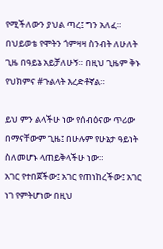የሚችለውን ያህል ጣረ፤ ግን አለፈ። በህይወቴ የሞትን ጎምዛዛ ስንብት ለሁለት ጊዜ በዓይኔ አይቻለሁኝ። በዚህ ጊዜም ቅኑ የህክምና #ጉልላት እረድቶኛል።

ይህ ምን ልላችሁ ነው የሰብዕናው ጥሪው በማናቸውም ጊዜ፤ በሁሉም የሁኔታ ዓይነት ስለመሆኑ ላጠይቅላችሁ ነው።
አገር የተበጀችው፤ አገር የጠነከረችው፤ አገር ነገ የምትሆነው በዚህ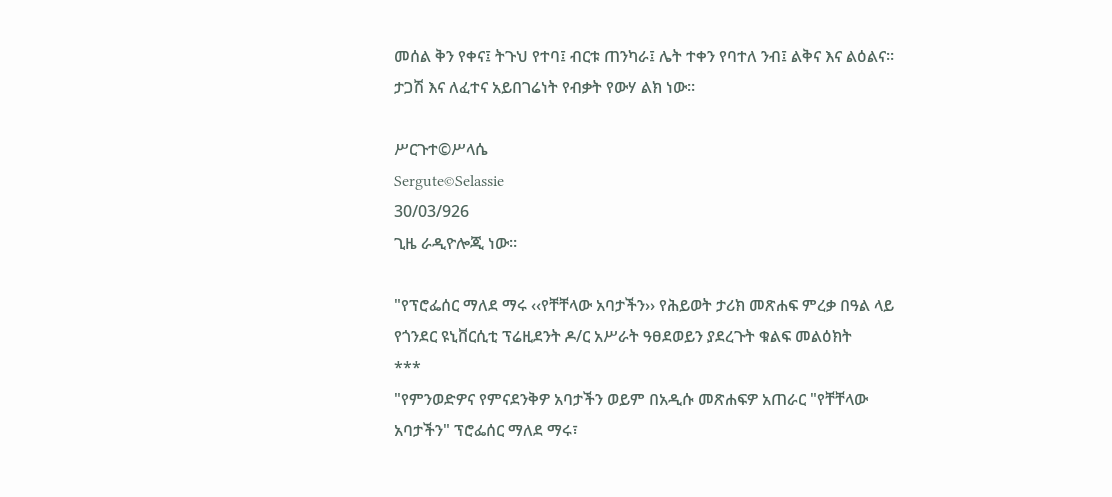መሰል ቅን የቀና፤ ትጉህ የተባ፤ ብርቱ ጠንካራ፤ ሌት ተቀን የባተለ ንብ፤ ልቅና እና ልዕልና። ታጋሽ እና ለፈተና አይበገሬነት የብቃት የውሃ ልክ ነው።

ሥርጉተ©ሥላሴ
Sergute©Selassie
30/03/926
ጊዜ ራዲዮሎጂ ነው።

"የፕሮፌሰር ማለደ ማሩ ‹‹የቸቸላው አባታችን›› የሕይወት ታሪክ መጽሐፍ ምረቃ በዓል ላይ የጎንደር ዩኒቨርሲቲ ፕሬዚደንት ዶ/ር አሥራት ዓፀደወይን ያደረጉት ቁልፍ መልዕክት
***
"የምንወድዎና የምናደንቅዎ አባታችን ወይም በአዲሱ መጽሐፍዎ አጠራር "የቸቸላው አባታችን" ፕሮፌሰር ማለደ ማሩ፣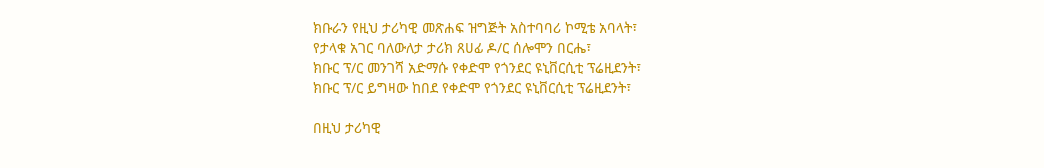ክቡራን የዚህ ታሪካዊ መጽሐፍ ዝግጅት አስተባባሪ ኮሚቴ አባላት፣
የታላቁ አገር ባለውለታ ታሪክ ጸሀፊ ዶ/ር ሰሎሞን በርሔ፣
ክቡር ፕ/ር መንገሻ አድማሱ የቀድሞ የጎንደር ዩኒቨርሲቲ ፕሬዚደንት፣
ክቡር ፕ/ር ይግዛው ከበደ የቀድሞ የጎንደር ዩኒቨርሲቲ ፕሬዚደንት፣

በዚህ ታሪካዊ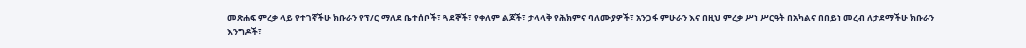መጽሐፍ ምረቃ ላይ የተገኛችሁ ክቡራን የፕ/ር ማለደ ቤተሰቦች፣ ጓደኞች፣ የቀለም ልጆች፣ ታላላቅ የሕክምና ባለሙያዎች፣ አንጋፋ ምሁራን እና በዚህ ምረቃ ሥነ ሥርዓት በአካልና በበይነ መረብ ለታደማችሁ ክቡራን እንግዶች፣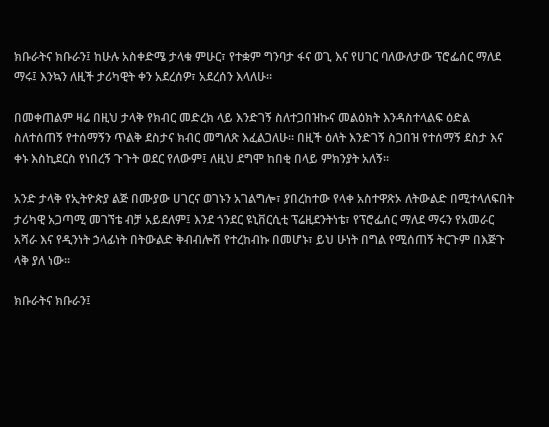ክቡራትና ክቡራን፤ ከሁሉ አስቀድሜ ታላቁ ምሁር፣ የተቋም ግንባታ ፋና ወጊ እና የሀገር ባለውለታው ፕሮፌሰር ማለደ ማሩ፤ እንኳን ለዚች ታሪካዊት ቀን አደረሰዎ፣ አደረሰን እላለሁ።

በመቀጠልም ዛሬ በዚህ ታላቅ የክብር መድረክ ላይ እንድገኝ ስለተጋበዝኩና መልዕክት እንዳስተላልፍ ዕድል ስለተሰጠኝ የተሰማኝን ጥልቅ ደስታና ክብር መግለጽ እፈልጋለሁ። በዚች ዕለት እንድገኝ ስጋበዝ የተሰማኝ ደስታ እና ቀኑ እስኪደርስ የነበረኝ ጉጉት ወደር የለውም፤ ለዚህ ደግሞ ከበቂ በላይ ምክንያት አለኝ።

አንድ ታላቅ የኢትዮጵያ ልጅ በሙያው ሀገርና ወገኑን አገልግሎ፣ ያበረከተው የላቀ አስተዋጽኦ ለትውልድ በሚተላለፍበት ታሪካዊ አጋጣሚ መገኘቴ ብቻ አይደለም፤ እንደ ጎንደር ዩኒቨርሲቲ ፕሬዚደንትነቴ፣ የፕሮፌሰር ማለደ ማሩን የአመራር አሻራ እና የዲንነት ኃላፊነት በትውልድ ቅብብሎሽ የተረከብኩ በመሆኑ፣ ይህ ሁነት በግል የሚሰጠኝ ትርጉም በእጅጉ ላቅ ያለ ነው።

ክቡራትና ክቡራን፤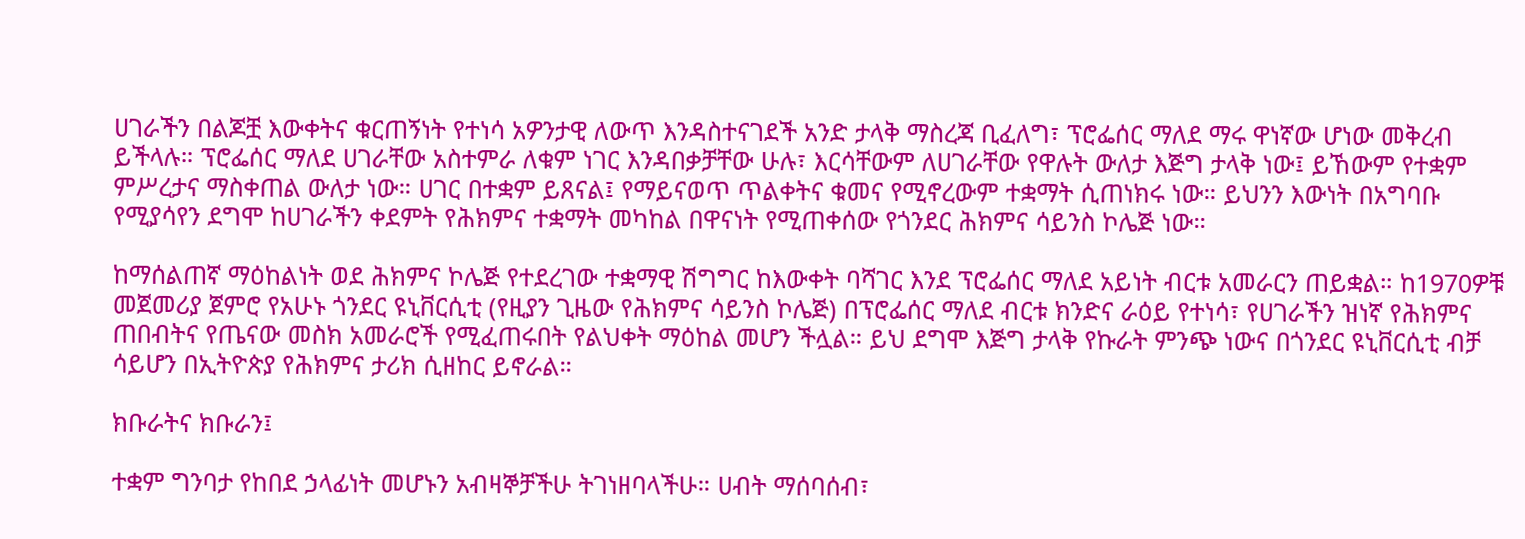ሀገራችን በልጆቿ እውቀትና ቁርጠኝነት የተነሳ አዎንታዊ ለውጥ እንዳስተናገደች አንድ ታላቅ ማስረጃ ቢፈለግ፣ ፕሮፌሰር ማለደ ማሩ ዋነኛው ሆነው መቅረብ ይችላሉ። ፕሮፌሰር ማለደ ሀገራቸው አስተምራ ለቁም ነገር እንዳበቃቻቸው ሁሉ፣ እርሳቸውም ለሀገራቸው የዋሉት ውለታ እጅግ ታላቅ ነው፤ ይኸውም የተቋም ምሥረታና ማስቀጠል ውለታ ነው። ሀገር በተቋም ይጸናል፤ የማይናወጥ ጥልቀትና ቁመና የሚኖረውም ተቋማት ሲጠነክሩ ነው። ይህንን እውነት በአግባቡ የሚያሳየን ደግሞ ከሀገራችን ቀደምት የሕክምና ተቋማት መካከል በዋናነት የሚጠቀሰው የጎንደር ሕክምና ሳይንስ ኮሌጅ ነው።

ከማሰልጠኛ ማዕከልነት ወደ ሕክምና ኮሌጅ የተደረገው ተቋማዊ ሽግግር ከእውቀት ባሻገር እንደ ፕሮፌሰር ማለደ አይነት ብርቱ አመራርን ጠይቋል። ከ1970ዎቹ መጀመሪያ ጀምሮ የአሁኑ ጎንደር ዩኒቨርሲቲ (የዚያን ጊዜው የሕክምና ሳይንስ ኮሌጅ) በፕሮፌሰር ማለደ ብርቱ ክንድና ራዕይ የተነሳ፣ የሀገራችን ዝነኛ የሕክምና ጠበብትና የጤናው መስክ አመራሮች የሚፈጠሩበት የልህቀት ማዕከል መሆን ችሏል። ይህ ደግሞ እጅግ ታላቅ የኩራት ምንጭ ነውና በጎንደር ዩኒቨርሲቲ ብቻ ሳይሆን በኢትዮጵያ የሕክምና ታሪክ ሲዘከር ይኖራል።

ክቡራትና ክቡራን፤

ተቋም ግንባታ የከበደ ኃላፊነት መሆኑን አብዛኞቻችሁ ትገነዘባላችሁ። ሀብት ማሰባሰብ፣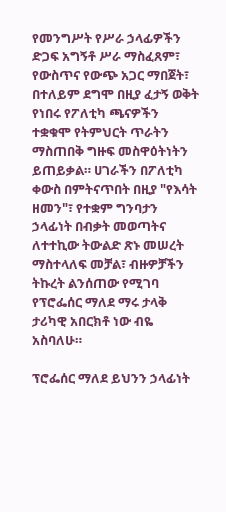የመንግሥት የሥራ ኃላፊዎችን ድጋፍ አግኝቶ ሥራ ማስፈጸም፣ የውስጥና የውጭ አጋር ማበጀት፣ በተለይም ደግሞ በዚያ ፈታኝ ወቅት የነበሩ የፖለቲካ ጫናዎችን ተቋቁሞ የትምህርት ጥራትን ማስጠበቅ ግዙፍ መስዋዕትነትን ይጠይቃል። ሀገራችን በፖለቲካ ቀውስ በምትናጥበት በዚያ "የእሳት ዘመን"፣ የተቋም ግንባታን ኃላፊነት በብቃት መወጣትና ለተተኪው ትውልድ ጽኑ መሠረት ማስተላለፍ መቻል፣ ብዙዎቻችን ትኩረት ልንሰጠው የሚገባ የፕሮፌሰር ማለደ ማሩ ታላቅ ታሪካዊ አበርክቶ ነው ብዬ አስባለሁ።

ፕሮፌሰር ማለደ ይህንን ኃላፊነት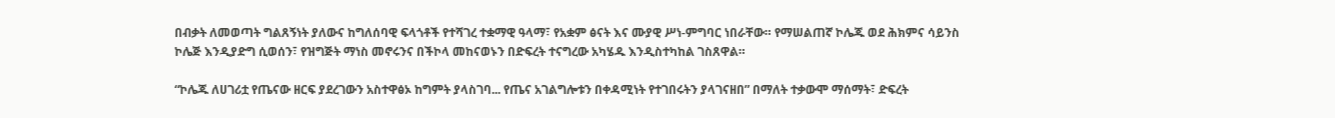በብቃት ለመወጣት ግልጸኝነት ያለውና ከግለሰባዊ ፍላጎቶች የተሻገረ ተቋማዊ ዓላማ፣ የአቋም ፅናት እና ሙያዊ ሥነ-ምግባር ነበራቸው። የማሠልጠኛ ኮሌጁ ወደ ሕክምና ሳይንስ ኮሌጅ እንዲያድግ ሲወሰን፣ የዝግጅት ማነስ መኖሩንና በችኮላ መከናወኑን በድፍረት ተናግረው አካሄዱ እንዲስተካከል ገስጸዋል።

“ኮሌጁ ለሀገሪቷ የጤናው ዘርፍ ያደረገውን አስተዋፅኦ ከግምት ያላስገባ... የጤና አገልግሎቱን በቀዳሚነት የተገበሩትን ያላገናዘበ” በማለት ተቃውሞ ማሰማት፣ ድፍረት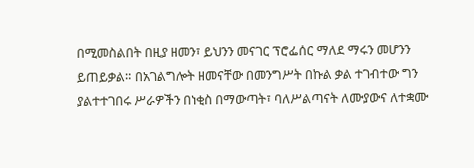በሚመስልበት በዚያ ዘመን፣ ይህንን መናገር ፕሮፌሰር ማለደ ማሩን መሆንን ይጠይቃል። በአገልግሎት ዘመናቸው በመንግሥት በኩል ቃል ተገብተው ግን ያልተተገበሩ ሥራዎችን በነቂስ በማውጣት፣ ባለሥልጣናት ለሙያውና ለተቋሙ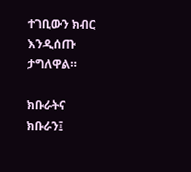ተገቢውን ክብር እንዲሰጡ ታግለዋል።

ክቡራትና ክቡራን፤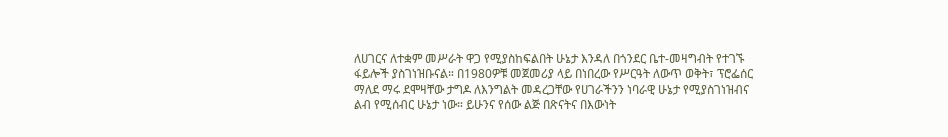ለሀገርና ለተቋም መሥራት ዋጋ የሚያስከፍልበት ሁኔታ እንዳለ በጎንደር ቤተ-መዛግብት የተገኙ ፋይሎች ያስገነዝቡናል። በ1980ዎቹ መጀመሪያ ላይ በነበረው የሥርዓት ለውጥ ወቅት፣ ፕሮፌሰር ማለደ ማሩ ደሞዛቸው ታግዶ ለእንግልት መዳረጋቸው የሀገራችንን ነባራዊ ሁኔታ የሚያስገነዝብና ልብ የሚሰብር ሁኔታ ነው። ይሁንና የሰው ልጅ በጽናትና በእውነት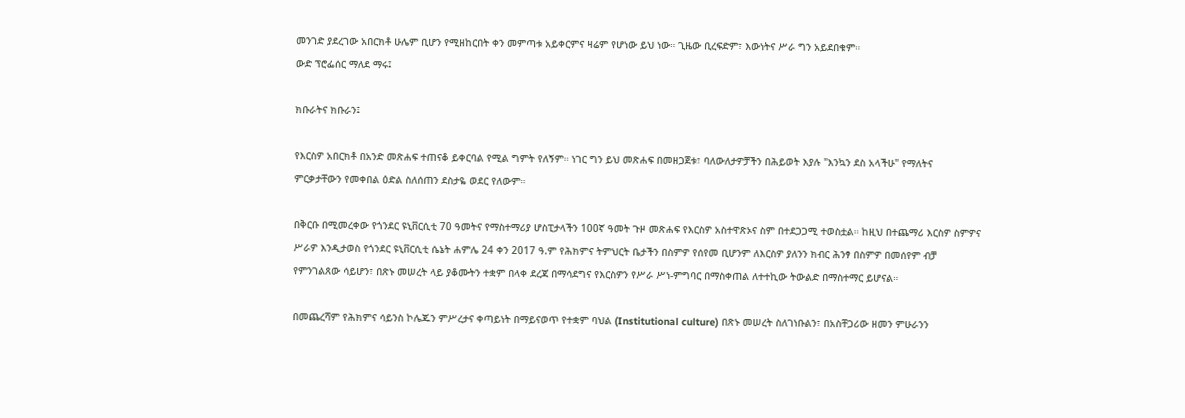መንገድ ያደረገው አበርክቶ ሁሌም ቢሆን የሚዘከርበት ቀን መምጣቱ አይቀርምና ዛሬም የሆነው ይህ ነው። ጊዜው ቢረፍድም፣ እውነትና ሥራ ግን አይደበቁም።
ውድ ፕሮፌሰር ማለደ ማሩ፤

ክቡራትና ክቡራን፤

የእርስዎ አበርክቶ በአንድ መጽሐፍ ተጠናቆ ይቀርባል የሚል ግምት የለኝም። ነገር ግን ይህ መጽሐፍ በመዘጋጀቱ፣ ባለውለታዎቻችን በሕይወት እያሉ "እንኳን ደስ አላችሁ" የማለትና ምርቃታቸውን የመቀበል ዕድል ስለሰጠን ደስታዬ ወደር የለውም።

በቅርቡ በሚመረቀው የጎንደር ዩኒቨርሲቲ 70 ዓመትና የማስተማሪያ ሆስፒታላችን 100ኛ ዓመት ጉዞ መጽሐፍ የእርስዎ አስተዋጽኦና ስም በተደጋጋሚ ተወስቷል። ከዚህ በተጨማሪ እርስዎ ስምዎና ሥራዎ እንዲታወስ የጎንደር ዩኒቨርሲቲ ሴኔት ሐምሌ 24 ቀን 2017 ዓ.ም የሕክምና ትምህርት ቤታችን በስምዎ የሰየመ ቢሆንም ለእርስዎ ያለንን ክብር ሕንፃ በስምዎ በመሰየም ብቻ የምንገልጸው ሳይሆን፣ በጽኑ መሠረት ላይ ያቆሙትን ተቋም በላቀ ደረጃ በማሳደግና የእርስዎን የሥራ ሥነ-ምግባር በማስቀጠል ለተተኪው ትውልድ በማስተማር ይሆናል።

በመጨረሻም የሕክምና ሳይንስ ኮሌጁን ምሥረታና ቀጣይነት በማይናወጥ የተቋም ባህል (Institutional culture) በጽኑ መሠረት ስለገነቡልን፣ በአስቸጋሪው ዘመን ምሁራንን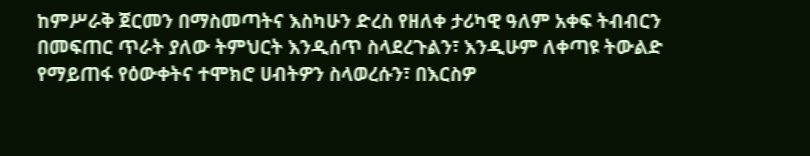ከምሥራቅ ጀርመን በማስመጣትና እስካሁን ድረስ የዘለቀ ታሪካዊ ዓለም አቀፍ ትብብርን በመፍጠር ጥራት ያለው ትምህርት እንዲሰጥ ስላደረጉልን፣ እንዲሁም ለቀጣዩ ትውልድ የማይጠፋ የዕውቀትና ተሞክሮ ሀብትዎን ስላወረሱን፣ በእርስዎ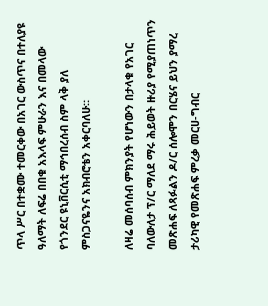ጥላ ሥር በተቋሙ ተመርቀው በአገር ውስጥና በተለያዩ ዓለማት ለፍሬ በበቁ አእላፍ ምሁራን እና በመላው የጎንደር ዩኒቨርሲቲ ማኅበረሰብ ስም ላቅ ያለ ምስጋናዬንና አክብሮቴን አቀርባለሁ።

ለዛሬ መሰባሰብ ምክንያት የሆነውን በታላቁ የአገር ባለውለታ ፕ/ር ማለደ ማሩ ሕይወት ዙሪያ የሚያጠነጥን መጽሐፍ ለጻፉልን ዶ/ር ሰሎሞን በርሄና ይህን ያማረ ታሪካዊ የመጽሐፍ ምረቃ መርሀ-ግብር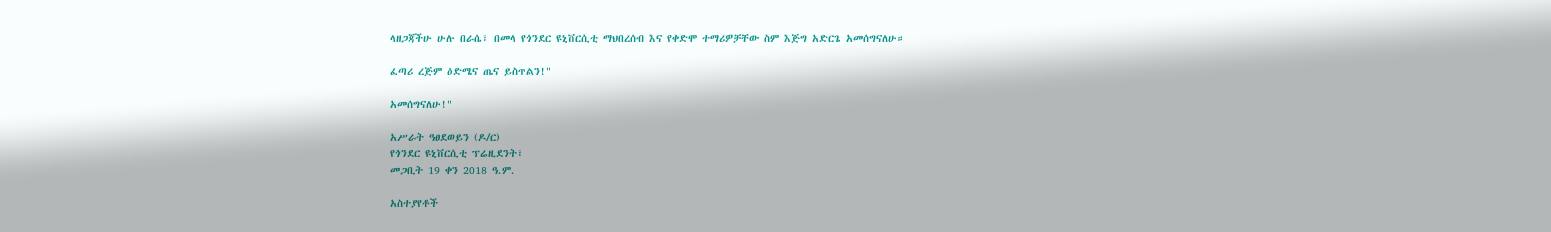ላዘጋጃችሁ ሁሉ በራሴ፣ በመላ የጎንደር ዩኒቨርሲቲ ማህበረሰብ እና የቀድሞ ተማሪዎቻቸው ስም እጅግ አድርጌ አመሰግናለሁ።

ፈጣሪ ረጅም ዕድሜና ጤና ይስጥልን!"

አመሰግናለሁ!"

አሥራት ዓፀደወይን (ዶ/ር)
የጎንደር ዩኒቨርሲቲ ፕሬዚደንት፣
መጋቢት 19 ቀን 2018 ዓ.ም.

አስተያየቶች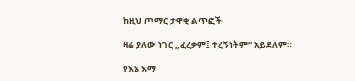ከዚህ ጦማር ታዋቂ ልጥፎች

ዛሬ ያለው ነገር „ፈረቃም፤ ተረኝነትም“ አይደለም።

የእኔ እማ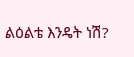ልዕልቴ እንዴት ነሽ?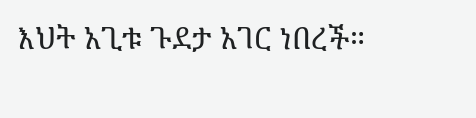እህት አጊቱ ጉደታ አገር ነበረች።